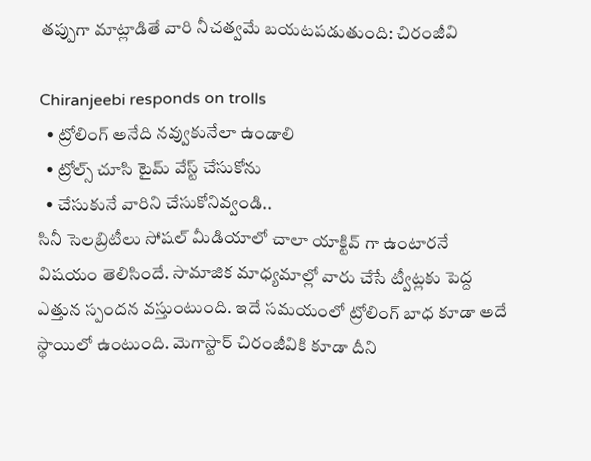తప్పుగా మాట్లాడితే వారి నీచత్వమే బయటపడుతుంది: చిరంజీవి

Chiranjeebi responds on trolls
  • ట్రోలింగ్ అనేది నవ్వుకునేలా ఉండాలి
  • ట్రోల్స్ చూసి టైమ్ వేస్ట్ చేసుకోను
  • చేసుకునే వారిని చేసుకోనివ్వండి..
సినీ సెలబ్రిటీలు సోషల్ మీడియాలో చాలా యాక్టివ్ గా ఉంటారనే విషయం తెలిసిందే. సామాజిక మాధ్యమాల్లో వారు చేసే ట్వీట్లకు పెద్ద ఎత్తున స్పందన వస్తుంటుంది. ఇదే సమయంలో ట్రోలింగ్ బాధ కూడా అదే స్థాయిలో ఉంటుంది. మెగాస్టార్ చిరంజీవికి కూడా దీని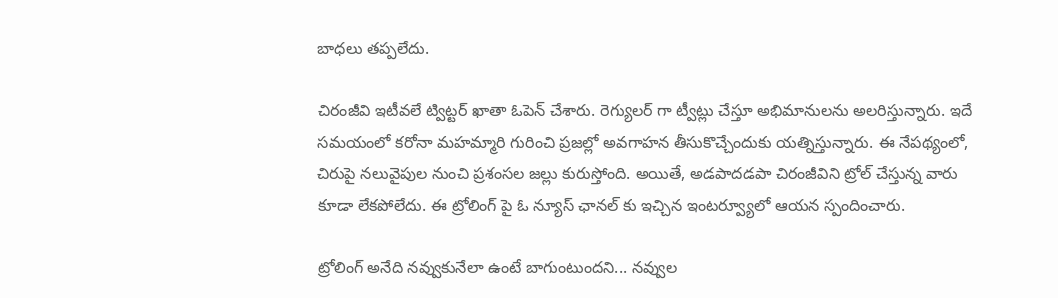బాధలు తప్పలేదు.

చిరంజీవి ఇటీవలే ట్విట్టర్ ఖాతా ఓపెన్ చేశారు. రెగ్యులర్ గా ట్వీట్లు చేస్తూ అభిమానులను అలరిస్తున్నారు. ఇదే సమయంలో కరోనా మహమ్మారి గురించి ప్రజల్లో అవగాహన తీసుకొచ్చేందుకు యత్నిస్తున్నారు. ఈ నేపథ్యంలో, చిరుపై నలువైపుల నుంచి ప్రశంసల జల్లు కురుస్తోంది. అయితే, అడపాదడపా చిరంజీవిని ట్రోల్ చేస్తున్న వారు కూడా లేకపోలేదు. ఈ ట్రోలింగ్ పై ఓ న్యూస్ ఛానల్ కు ఇచ్చిన ఇంటర్వ్యూలో ఆయన స్పందించారు.

ట్రోలింగ్ అనేది నవ్వుకునేలా ఉంటే బాగుంటుందని... నవ్వుల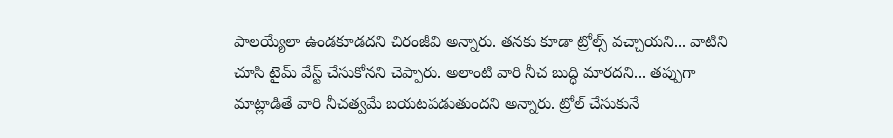పాలయ్యేలా ఉండకూడదని చిరంజీవి అన్నారు. తనకు కూడా ట్రోల్స్ వచ్చాయని... వాటిని చూసి టైమ్ వేస్ట్ చేసుకోనని చెప్పారు. అలాంటి వారి నీచ బుద్ధి మారదని... తప్పుగా మాట్లాడితే వారి నీచత్వమే బయటపడుతుందని అన్నారు. ట్రోల్ చేసుకునే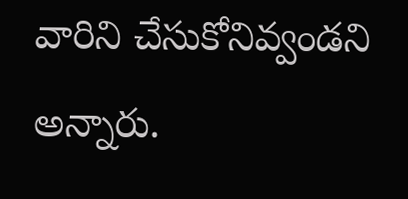వారిని చేసుకోనివ్వండని అన్నారు.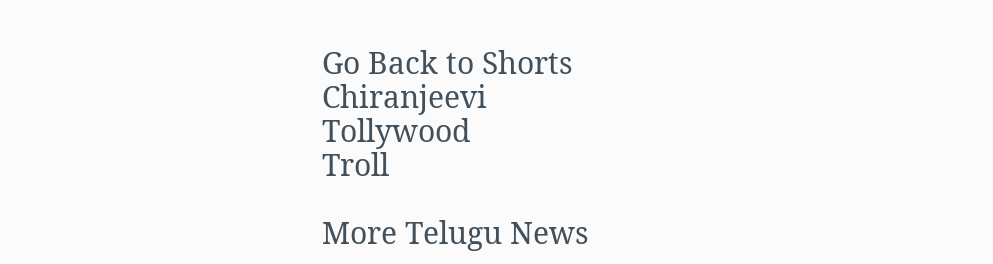Go Back to Shorts
Chiranjeevi
Tollywood
Troll

More Telugu News